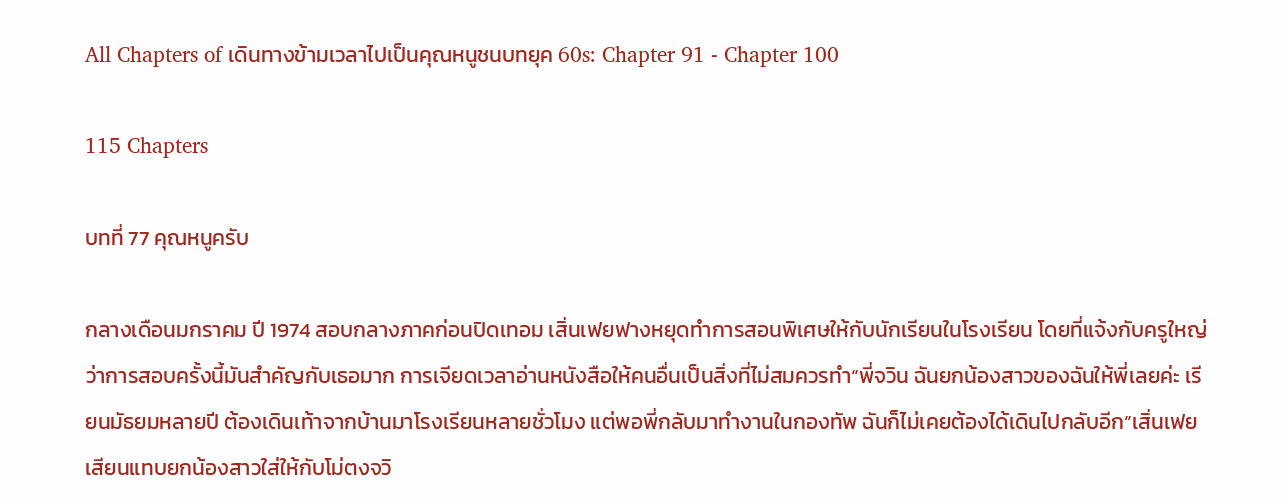All Chapters of เดินทางข้ามเวลาไปเป็นคุณหนูชนบทยุค 60s: Chapter 91 - Chapter 100

115 Chapters

บทที่ 77 คุณหนูครับ

กลางเดือนมกราคม ปี 1974 สอบกลางภาคก่อนปิดเทอม เสิ่นเฟยฟางหยุดทำการสอนพิเศษให้กับนักเรียนในโรงเรียน โดยที่แจ้งกับครูใหญ่ว่าการสอบครั้งนี้มันสำคัญกับเธอมาก การเจียดเวลาอ่านหนังสือให้คนอื่นเป็นสิ่งที่ไม่สมควรทำ“พี่จวิน ฉันยกน้องสาวของฉันให้พี่เลยค่ะ เรียนมัธยมหลายปี ต้องเดินเท้าจากบ้านมาโรงเรียนหลายชั่วโมง แต่พอพี่กลับมาทำงานในกองทัพ ฉันก็ไม่เคยต้องได้เดินไปกลับอีก”เสิ่นเฟยเสียนแทบยกน้องสาวใส่ให้กับโม่ตงจวิ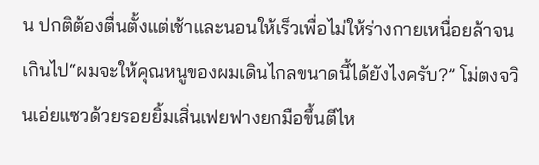น ปกติต้องตื่นตั้งแต่เช้าและนอนให้เร็วเพื่อไม่ให้ร่างกายเหนื่อยล้าจนเกินไป“ผมจะให้คุณหนูของผมเดินไกลขนาดนี้ได้ยังไงครับ?” โม่ตงจวินเอ่ยแซวด้วยรอยยิ้มเสิ่นเฟยฟางยกมือขึ้นตีไห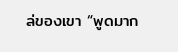ล่ของเขา “พูดมาก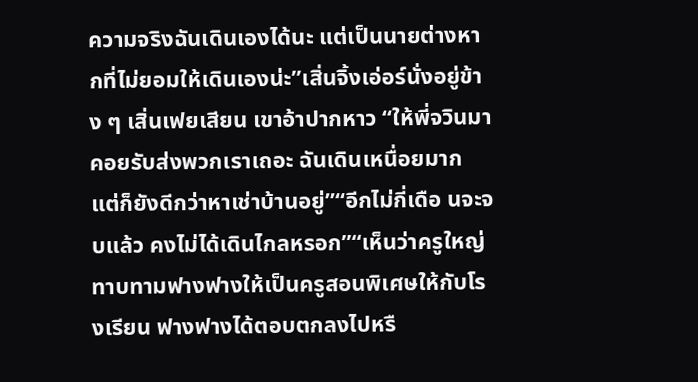ความจริงฉันเดินเองได้นะ แต่เป็นนายต่างหากที่ไม่ยอมให้เดินเองน่ะ”เสิ่นจิ้งเอ่อร์นั่งอยู่ข้าง ๆ เสิ่นเฟยเสียน เขาอ้าปากหาว “ให้พี่จวินมาคอยรับส่งพวกเราเถอะ ฉันเดินเหนื่อยมาก แต่ก็ยังดีกว่าหาเช่าบ้านอยู่”“อีกไม่กี่เดือ นจะจบแล้ว คงไม่ได้เดินไกลหรอก”“เห็นว่าครูใหญ่ทาบทามฟางฟางให้เป็นครูสอนพิเศษให้กับโรงเรียน ฟางฟางได้ตอบตกลงไปหรื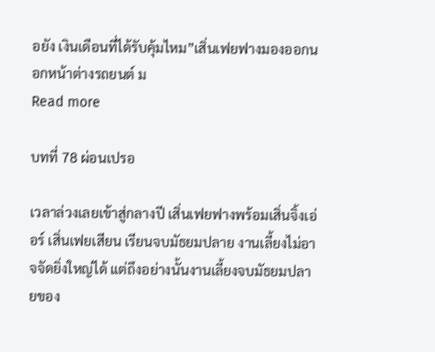อยัง เงินเดือนที่ได้รับคุ้มไหม”เสิ่นเฟยฟางมองออกนอกหน้าต่างรถยนต์ ม
Read more

บทที่ 78 ผ่อนเปรอ

เวลาล่วงเลยเข้าสู่กลางปี เสิ่นเฟยฟางพร้อมเสิ่นจิ้งเอ่อร์ เสิ่นเฟยเสียน เรียนจบมัธยมปลาย งานเลี้ยงไม่อาจจัดยิ่งใหญ่ได้ แต่ถึงอย่างนั้นงานเลี้ยงจบมัธยมปลายของ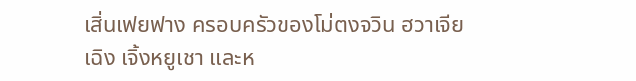เสิ่นเฟยฟาง ครอบครัวของโม่ตงจวิน ฮวาเจียเฉิง เจิ้งหยูเชา และห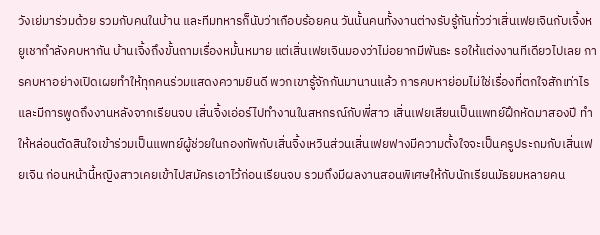วังเย่มาร่วมด้วย รวมกับคนในบ้าน และทีมทหารก็นับว่าเกือบร้อยคน วันนั้นคนทั้งงานต่างรับรู้กันทั่วว่าเสิ่นเฟยเจินกับเจิ้งหยูเชากำลังคบหากัน บ้านเจิ้งถึงขั้นถามเรื่องหมั้นหมาย แต่เสิ่นเฟยเจินมองว่าไม่อยากมีพันธะ รอให้แต่งงานทีเดียวไปเลย การคบหาอย่างเปิดเผยทำให้ทุกคนร่วมแสดงความยินดี พวกเขารู้จักกันมานานแล้ว การคบหาย่อมไม่ใช่เรื่องที่ตกใจสักเท่าไรและมีการพูดถึงงานหลังจากเรียนจบ เสิ่นจิ้งเอ่อร์ไปทำงานในสหกรณ์กับพี่สาว เสิ่นเฟยเสียนเป็นแพทย์ฝึกหัดมาสองปี ทำให้หล่อนตัดสินใจเข้าร่วมเป็นแพทย์ผู้ช่วยในกองทัพกับเสิ่นจิ้งเหวินส่วนเสิ่นเฟยฟางมีความตั้งใจจะเป็นครูประถมกับเสิ่นเฟยเจิน ก่อนหน้านี้หญิงสาวเคยเข้าไปสมัครเอาไว้ก่อนเรียนจบ รวมถึงมีผลงานสอนพิเศษให้กับนักเรียนมัธยมหลายคน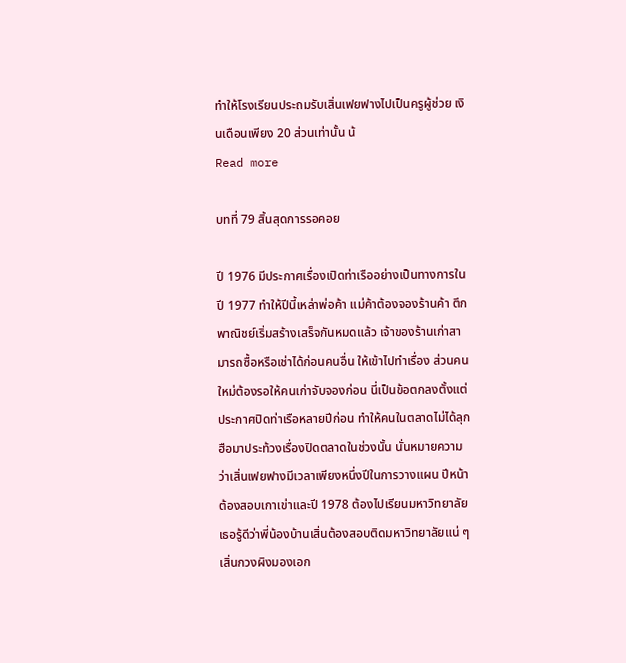ทำให้โรงเรียนประถมรับเสิ่นเฟยฟางไปเป็นครูผู้ช่วย เงินเดือนเพียง 20 ส่วนเท่านั้น น้
Read more

บทที่ 79 สิ้นสุดการรอคอย

ปี 1976 มีประกาศเรื่องเปิดท่าเรืออย่างเป็นทางการในปี 1977 ทำให้ปีนี้เหล่าพ่อค้า แม่ค้าต้องจองร้านค้า ตึกพาณิชย์เริ่มสร้างเสร็จกันหมดแล้ว เจ้าของร้านเก่าสามารถซื้อหรือเช่าได้ก่อนคนอื่น ให้เข้าไปทำเรื่อง ส่วนคนใหม่ต้องรอให้คนเก่าจับจองก่อน นี่เป็นข้อตกลงตั้งแต่ประกาศปิดท่าเรือหลายปีก่อน ทำให้คนในตลาดไม่ได้ลุกฮือมาประท้วงเรื่องปิดตลาดในช่วงนั้น นั่นหมายความว่าเสิ่นเฟยฟางมีเวลาเพียงหนึ่งปีในการวางแผน ปีหน้าต้องสอบเกาเข่าและปี 1978 ต้องไปเรียนมหาวิทยาลัย เธอรู้ดีว่าพี่น้องบ้านเสิ่นต้องสอบติดมหาวิทยาลัยแน่ ๆ เสิ่นกวงผิงมองเอก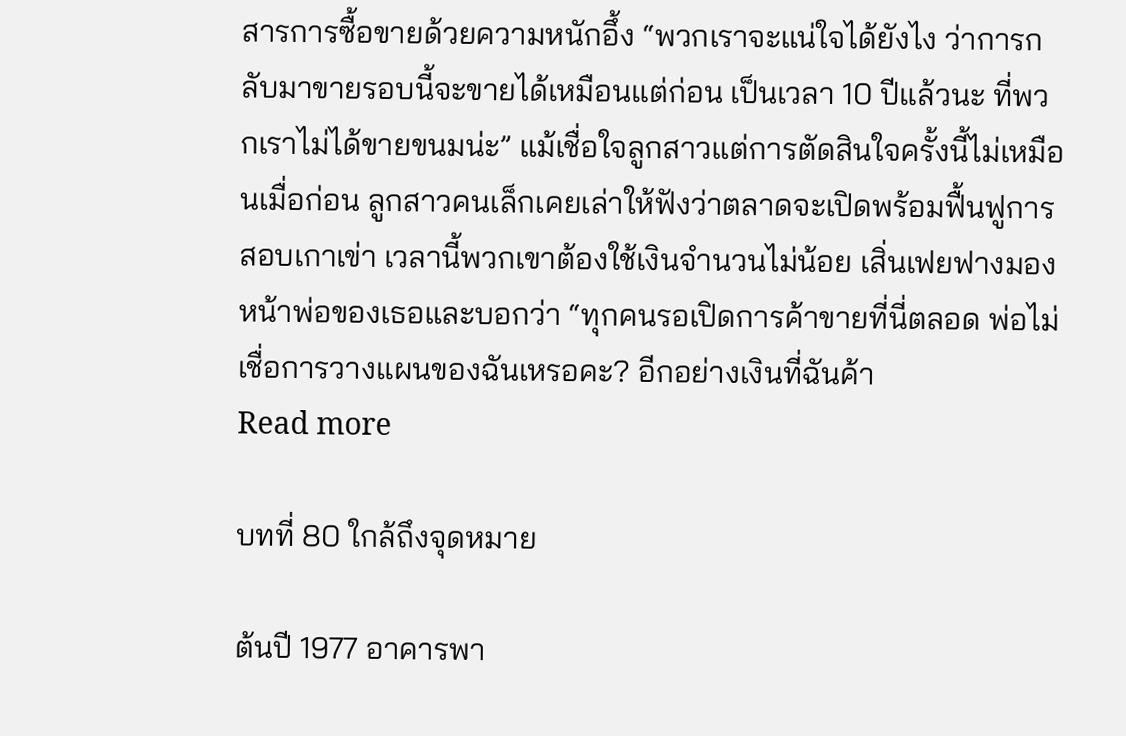สารการซื้อขายด้วยความหนักอึ้ง “พวกเราจะแน่ใจได้ยังไง ว่าการกลับมาขายรอบนี้จะขายได้เหมือนแต่ก่อน เป็นเวลา 10 ปีแล้วนะ ที่พวกเราไม่ได้ขายขนมน่ะ” แม้เชื่อใจลูกสาวแต่การตัดสินใจครั้งนี้ไม่เหมือนเมื่อก่อน ลูกสาวคนเล็กเคยเล่าให้ฟังว่าตลาดจะเปิดพร้อมฟื้นฟูการสอบเกาเข่า เวลานี้พวกเขาต้องใช้เงินจำนวนไม่น้อย เสิ่นเฟยฟางมองหน้าพ่อของเธอและบอกว่า “ทุกคนรอเปิดการค้าขายที่นี่ตลอด พ่อไม่เชื่อการวางแผนของฉันเหรอคะ? อีกอย่างเงินที่ฉันค้า
Read more

บทที่ 80 ใกล้ถึงจุดหมาย

ต้นปี 1977 อาคารพา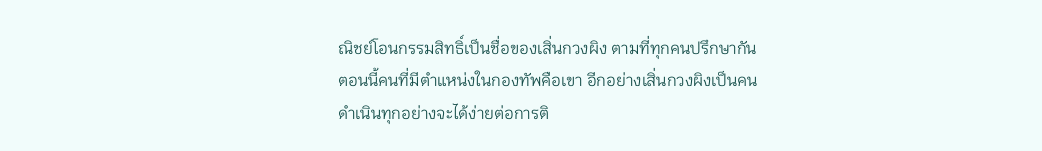ณิชย์โอนกรรมสิทธิ์เป็นชื่อของเสิ่นกวงผิง ตามที่ทุกคนปรึกษากันตอนนี้คนที่มีตำแหน่งในกองทัพคือเขา อีกอย่างเสิ่นกวงผิงเป็นคนดำเนินทุกอย่างจะได้ง่ายต่อการติ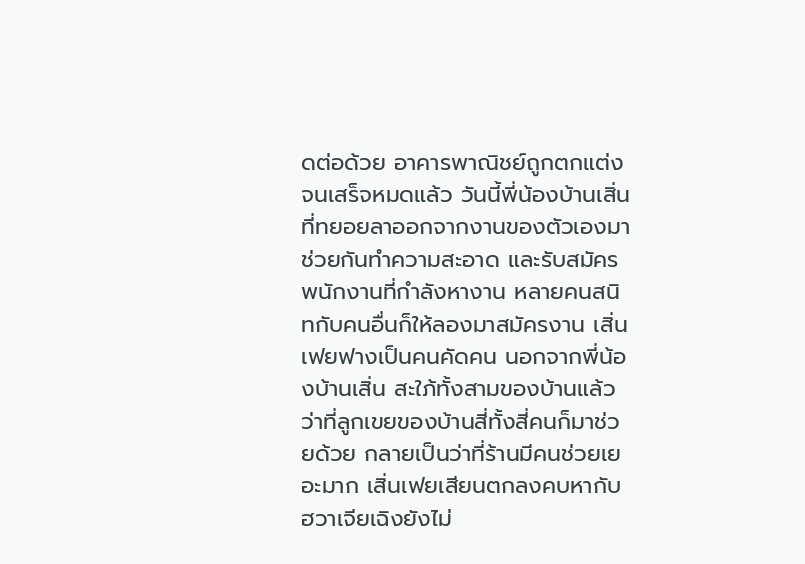ดต่อด้วย อาคารพาณิชย์ถูกตกแต่งจนเสร็จหมดแล้ว วันนี้พี่น้องบ้านเสิ่นที่ทยอยลาออกจากงานของตัวเองมาช่วยกันทำความสะอาด และรับสมัครพนักงานที่กำลังหางาน หลายคนสนิทกับคนอื่นก็ให้ลองมาสมัครงาน เสิ่นเฟยฟางเป็นคนคัดคน นอกจากพี่น้องบ้านเสิ่น สะใภ้ทั้งสามของบ้านแล้ว ว่าที่ลูกเขยของบ้านสี่ทั้งสี่คนก็มาช่วยด้วย กลายเป็นว่าที่ร้านมีคนช่วยเยอะมาก เสิ่นเฟยเสียนตกลงคบหากับฮวาเจียเฉิงยังไม่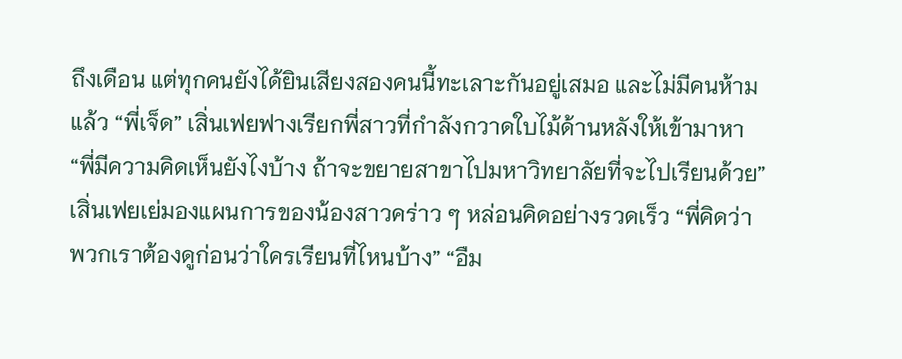ถึงเดือน แต่ทุกคนยังได้ยินเสียงสองคนนี้ทะเลาะกันอยู่เสมอ และไม่มีคนห้ามแล้ว “พี่เจ็ด” เสิ่นเฟยฟางเรียกพี่สาวที่กำลังกวาดใบไม้ด้านหลังให้เข้ามาหา “พี่มีความคิดเห็นยังไงบ้าง ถ้าจะขยายสาขาไปมหาวิทยาลัยที่จะไปเรียนด้วย” เสิ่นเฟยเย่มองแผนการของน้องสาวคร่าว ๆ หล่อนคิดอย่างรวดเร็ว “พี่คิดว่าพวกเราต้องดูก่อนว่าใครเรียนที่ไหนบ้าง” “อืม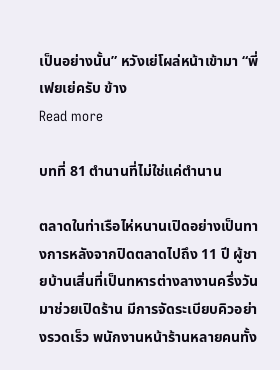เป็นอย่างนั้น” หวังเย่โผล่หน้าเข้ามา “พี่เฟยเย่ครับ ข้าง
Read more

บทที่ 81 ตำนานที่ไม่ใช่แค่ตำนาน

ตลาดในท่าเรือไห่หนานเปิดอย่างเป็นทางการหลังจากปิดตลาดไปถึง 11 ปี ผู้ชายบ้านเสิ่นที่เป็นทหารต่างลางานครึ่งวันมาช่วยเปิดร้าน มีการจัดระเบียบคิวอย่างรวดเร็ว พนักงานหน้าร้านหลายคนทั้ง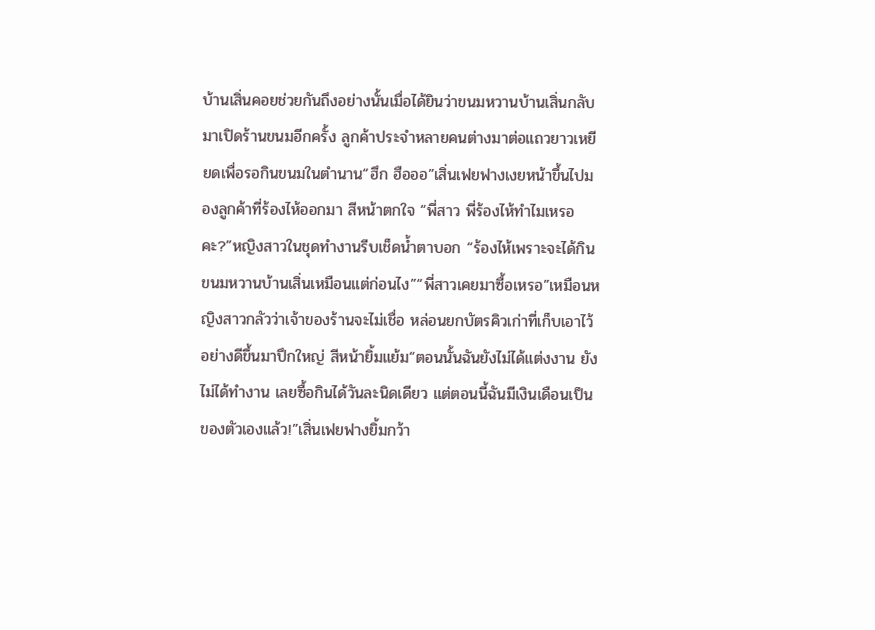บ้านเสิ่นคอยช่วยกันถึงอย่างนั้นเมื่อได้ยินว่าขนมหวานบ้านเสิ่นกลับมาเปิดร้านขนมอีกครั้ง ลูกค้าประจำหลายคนต่างมาต่อแถวยาวเหยียดเพื่อรอกินขนมในตำนาน“ฮึก ฮือออ”เสิ่นเฟยฟางเงยหน้าขึ้นไปมองลูกค้าที่ร้องไห้ออกมา สีหน้าตกใจ “พี่สาว พี่ร้องไห้ทำไมเหรอคะ?”หญิงสาวในชุดทำงานรีบเช็ดน้ำตาบอก “ร้องไห้เพราะจะได้กินขนมหวานบ้านเสิ่นเหมือนแต่ก่อนไง”“พี่สาวเคยมาซื้อเหรอ”เหมือนหญิงสาวกลัวว่าเจ้าของร้านจะไม่เชื่อ หล่อนยกบัตรคิวเก่าที่เก็บเอาไว้อย่างดีขึ้นมาปึกใหญ่ สีหน้ายิ้มแย้ม“ตอนนั้นฉันยังไม่ได้แต่งงาน ยังไม่ได้ทำงาน เลยซื้อกินได้วันละนิดเดียว แต่ตอนนี้ฉันมีเงินเดือนเป็นของตัวเองแล้ว!”เสิ่นเฟยฟางยิ้มกว้า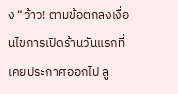ง “ว้าว! ตามข้อตกลงเงื่อนไขการเปิดร้านวันแรกที่เคยประกาศออกไป ลู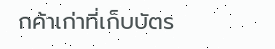กค้าเก่าที่เก็บบัตร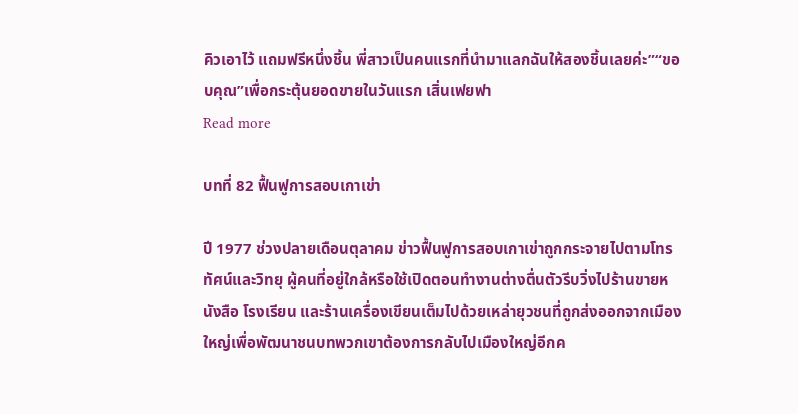คิวเอาไว้ แถมฟรีหนึ่งชิ้น พี่สาวเป็นคนแรกที่นำมาแลกฉันให้สองชิ้นเลยค่ะ”“ขอบคุณ”เพื่อกระตุ้นยอดขายในวันแรก เสิ่นเฟยฟา
Read more

บทที่ 82 ฟื้นฟูการสอบเกาเข่า

ปี 1977 ช่วงปลายเดือนตุลาคม ข่าวฟื้นฟูการสอบเกาเข่าถูกกระจายไปตามโทรทัศน์และวิทยุ ผู้คนที่อยู่ใกล้หรือใช้เปิดตอนทำงานต่างตื่นตัวรีบวิ่งไปร้านขายหนังสือ โรงเรียน และร้านเครื่องเขียนเต็มไปด้วยเหล่ายุวชนที่ถูกส่งออกจากเมืองใหญ่เพื่อพัฒนาชนบทพวกเขาต้องการกลับไปเมืองใหญ่อีกค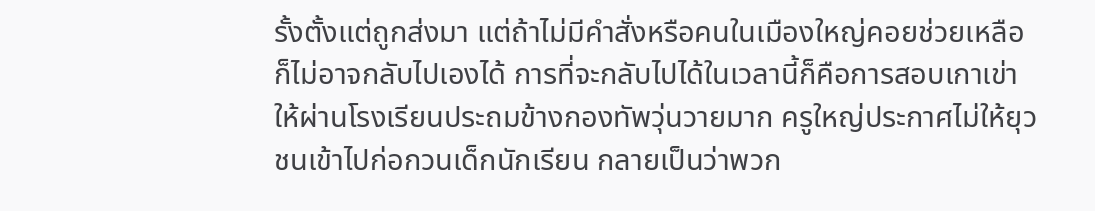รั้งตั้งแต่ถูกส่งมา แต่ถ้าไม่มีคำสั่งหรือคนในเมืองใหญ่คอยช่วยเหลือ ก็ไม่อาจกลับไปเองได้ การที่จะกลับไปได้ในเวลานี้ก็คือการสอบเกาเข่าให้ผ่านโรงเรียนประถมข้างกองทัพวุ่นวายมาก ครูใหญ่ประกาศไม่ให้ยุวชนเข้าไปก่อกวนเด็กนักเรียน กลายเป็นว่าพวก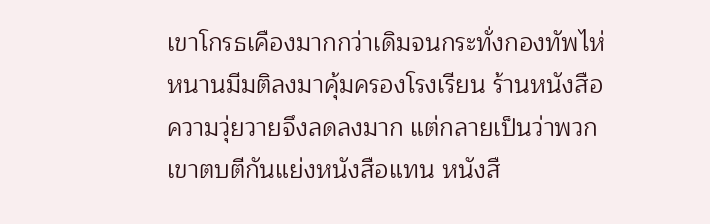เขาโกรธเคืองมากกว่าเดิมจนกระทั่งกองทัพไห่หนานมีมติลงมาคุ้มครองโรงเรียน ร้านหนังสือ ความวุ่ยวายจึงลดลงมาก แต่กลายเป็นว่าพวกเขาตบตีกันแย่งหนังสือแทน หนังสื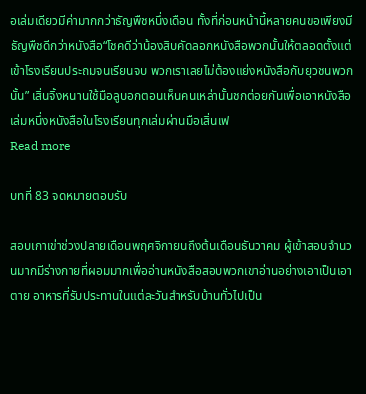อเล่มเดียวมีค่ามากกว่าธัญพืชหนึ่งเดือน ทั้งที่ก่อนหน้านี้หลายคนขอเพียงมีธัญพืชดีกว่าหนังสือ“โชคดีว่าน้องสิบคัดลอกหนังสือพวกนั้นให้ตลอดตั้งแต่เข้าโรงเรียนประถมจนเรียนจบ พวกเราเลยไม่ต้องแย่งหนังสือกับยุวชนพวกนั้น” เสิ่นจิ้งหนานใช้มือลูบอกตอนเห็นคนเหล่านั้นชกต่อยกันเพื่อเอาหนังสือเล่มหนึ่งหนังสือในโรงเรียนทุกเล่มผ่านมือเสิ่นเฟ
Read more

บทที่ 83 จดหมายตอบรับ

สอบเกาเข่าช่วงปลายเดือนพฤศจิกายนถึงต้นเดือนธันวาคม ผู้เข้าสอบจำนวนมากมีร่างกายที่ผอมมากเพื่ออ่านหนังสือสอบพวกเขาอ่านอย่างเอาเป็นเอาตาย อาหารที่รับประทานในแต่ละวันสำหรับบ้านทั่วไปเป็น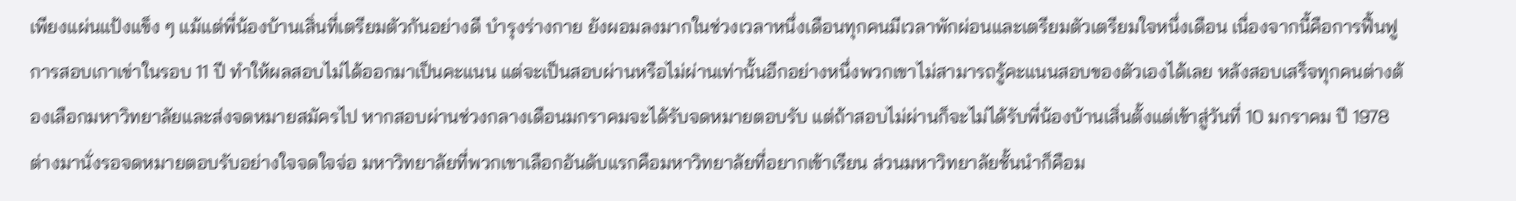เพียงแผ่นแป้งแข็ง ๆ แม้แต่พี่น้องบ้านเสิ่นที่เตรียมตัวกันอย่างดี บำรุงร่างกาย ยังผอมลงมากในช่วงเวลาหนึ่งเดือนทุกคนมีเวลาพักผ่อนและเตรียมตัวเตรียมใจหนึ่งเดือน เนื่องจากนี้คือการฟื้นฟูการสอบเกาเข่าในรอบ 11 ปี ทำให้ผลสอบไม่ได้ออกมาเป็นคะแนน แต่จะเป็นสอบผ่านหรือไม่ผ่านเท่านั้นอีกอย่างหนึ่งพวกเขาไม่สามารถรู้คะแนนสอบของตัวเองได้เลย หลังสอบเสร็จทุกคนต่างต้องเลือกมหาวิทยาลัยและส่งจดหมายสมัครไป หากสอบผ่านช่วงกลางเดือนมกราคมจะได้รับจดหมายตอบรับ แต่ถ้าสอบไม่ผ่านก็จะไม่ได้รับพี่น้องบ้านเสิ่นตั้งแต่เข้าสู่วันที่ 10 มกราคม ปี 1978 ต่างมานั่งรอจดหมายตอบรับอย่างใจจดใจจ่อ มหาวิทยาลัยที่พวกเขาเลือกอันดับแรกคือมหาวิทยาลัยที่อยากเข้าเรียน ส่วนมหาวิทยาลัยชั้นนำก็คือม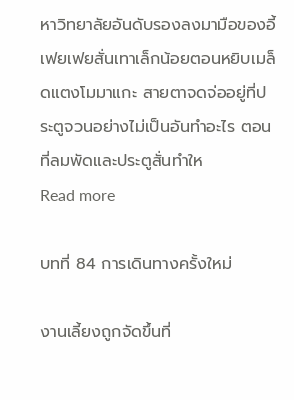หาวิทยาลัยอันดับรองลงมามือของอี้เฟยเฟยสั่นเทาเล็กน้อยตอนหยิบเมล็ดแตงโมมาแกะ สายตาจดจ่ออยู่ที่ประตูจวนอย่างไม่เป็นอันทำอะไร ตอนที่ลมพัดและประตูสั่นทำให
Read more

บทที่ 84 การเดินทางครั้งใหม่

งานเลี้ยงถูกจัดขึ้นที่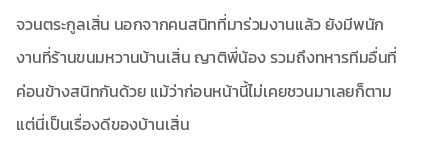จวนตระกูลเสิ่น นอกจากคนสนิทที่มาร่วมงานแล้ว ยังมีพนักงานที่ร้านขนมหวานบ้านเสิ่น ญาติพี่น้อง รวมถึงทหารทีมอื่นที่ค่อนข้างสนิทกันด้วย แม้ว่าก่อนหน้านี้ไม่เคยชวนมาเลยก็ตาม แต่นี่เป็นเรื่องดีของบ้านเสิ่น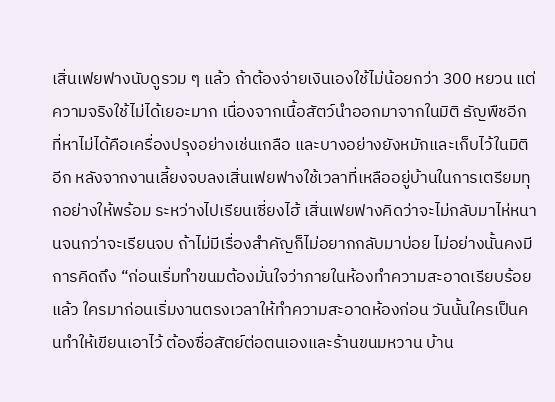เสิ่นเฟยฟางนับดูรวม ๆ แล้ว ถ้าต้องจ่ายเงินเองใช้ไม่น้อยกว่า 300 หยวน แต่ความจริงใช้ไม่ได้เยอะมาก เนื่องจากเนื้อสัตว์นำออกมาจากในมิติ ธัญพืชอีก ที่หาไม่ได้คือเครื่องปรุงอย่างเช่นเกลือ และบางอย่างยังหมักและเก็บไว้ในมิติอีก หลังจากงานเลี้ยงจบลงเสิ่นเฟยฟางใช้เวลาที่เหลืออยู่บ้านในการเตรียมทุกอย่างให้พร้อม ระหว่างไปเรียนเซี่ยงไฮ้ เสิ่นเฟยฟางคิดว่าจะไม่กลับมาไห่หนานจนกว่าจะเรียนจบ ถ้าไม่มีเรื่องสำคัญก็ไม่อยากกลับมาบ่อย ไม่อย่างนั้นคงมีการคิดถึง “ก่อนเริ่มทำขนมต้องมั่นใจว่าภายในห้องทำความสะอาดเรียบร้อยแล้ว ใครมาก่อนเริ่มงานตรงเวลาให้ทำความสะอาดห้องก่อน วันนั้นใครเป็นคนทำให้เขียนเอาไว้ ต้องซื่อสัตย์ต่อตนเองและร้านขนมหวาน บ้าน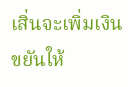เสิ่นจะเพิ่มเงินขยันให้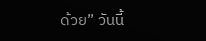ด้วย” วันนี้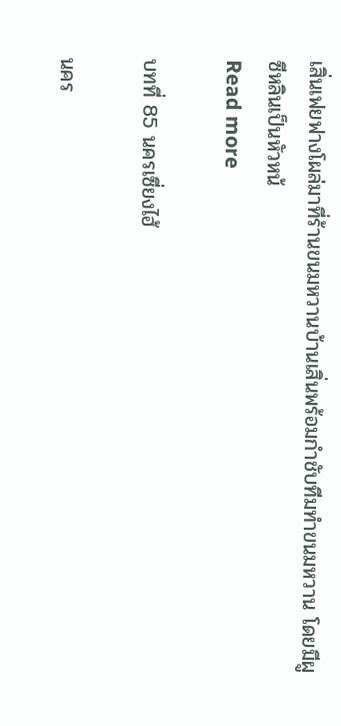เสิ่นเฟยฟางโผล่มาที่ร้านขนมหวานบ้านเสิ่นพร้อมกำชับทีมทำขนมหวาน โดยมีผูซีหลินเป็นหัวหน้
Read more

บทที่ 85 นครเซี่ยงไฮ้

นคร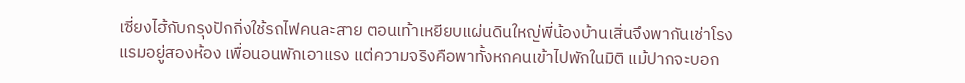เซี่ยงไฮ้กับกรุงปักกิ่งใช้รถไฟคนละสาย ตอนเท้าเหยียบแผ่นดินใหญ่พี่น้องบ้านเสิ่นจึงพากันเช่าโรงแรมอยู่สองห้อง เพื่อนอนพักเอาแรง แต่ความจริงคือพาทั้งหกคนเข้าไปพักในมิติ แม้ปากจะบอก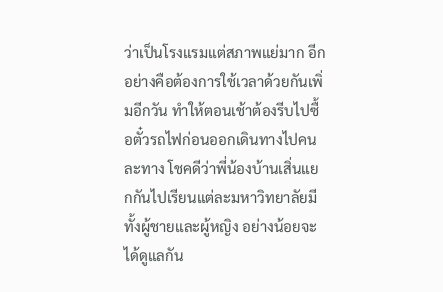ว่าเป็นโรงแรมแต่สภาพแย่มาก อีกอย่างคือต้องการใช้เวลาด้วยกันเพิ่มอีกวัน ทำให้ตอนเช้าต้องรีบไปซื้อตั๋วรถไฟก่อนออกเดินทางไปคนละทาง โชคดีว่าพี่น้องบ้านเสิ่นแยกกันไปเรียนแต่ละมหาวิทยาลัยมีทั้งผู้ชายและผู้หญิง อย่างน้อยจะได้ดูแลกัน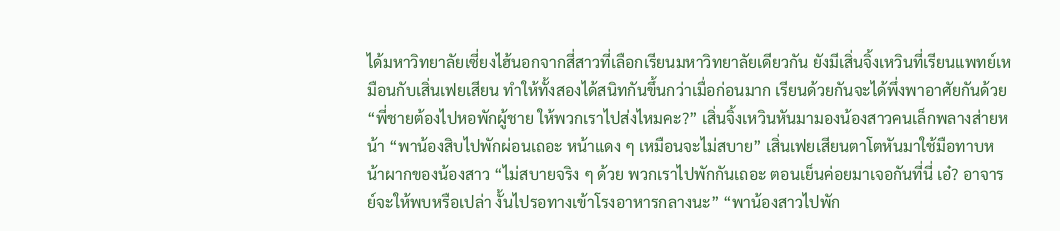ได้มหาวิทยาลัยเซี่ยงไฮ้นอกจากสี่สาวที่เลือกเรียนมหาวิทยาลัยเดียวกัน ยังมีเสิ่นจิ้งเหวินที่เรียนแพทย์เหมือนกับเสิ่นเฟยเสียน ทำให้ทั้งสองได้สนิทกันขึ้นกว่าเมื่อก่อนมาก เรียนด้วยกันจะได้พึ่งพาอาศัยกันด้วย “พี่ชายต้องไปหอพักผู้ชาย ให้พวกเราไปส่งไหมคะ?” เสิ่นจิ้งเหวินหันมามองน้องสาวคนเล็กพลางส่ายหน้า “พาน้องสิบไปพักผ่อนเถอะ หน้าแดง ๆ เหมือนจะไม่สบาย” เสิ่นเฟยเสียนตาโตหันมาใช้มือทาบหน้าผากของน้องสาว “ไม่สบายจริง ๆ ด้วย พวกเราไปพักกันเถอะ ตอนเย็นค่อยมาเจอกันที่นี่ เอ๋? อาจารย์จะให้พบหรือเปล่า งั้นไปรอทางเข้าโรงอาหารกลางนะ” “พาน้องสาวไปพัก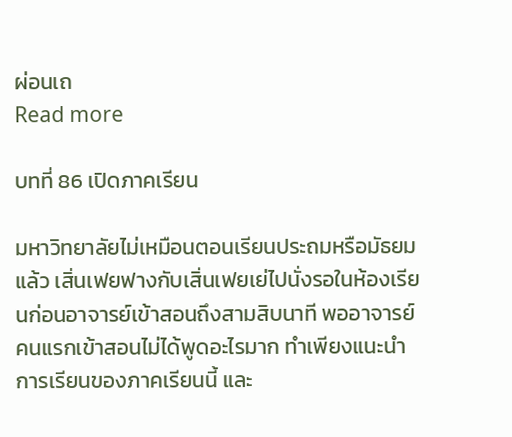ผ่อนเถ
Read more

บทที่ 86 เปิดภาคเรียน

มหาวิทยาลัยไม่เหมือนตอนเรียนประถมหรือมัธยมแล้ว เสิ่นเฟยฟางกับเสิ่นเฟยเย่ไปนั่งรอในห้องเรียนก่อนอาจารย์เข้าสอนถึงสามสิบนาที พออาจารย์คนแรกเข้าสอนไม่ได้พูดอะไรมาก ทำเพียงแนะนำการเรียนของภาคเรียนนี้ และ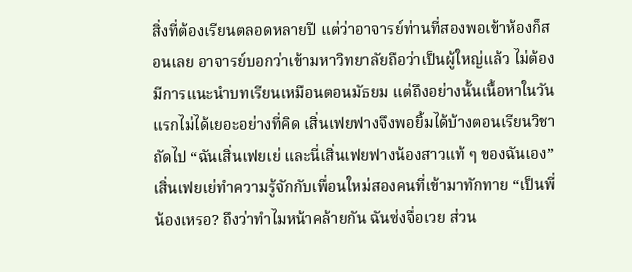สิ่งที่ต้องเรียนตลอดหลายปี แต่ว่าอาจารย์ท่านที่สองพอเข้าห้องก็สอนเลย อาจารย์บอกว่าเข้ามหาวิทยาลัยถือว่าเป็นผู้ใหญ่แล้ว ไม่ต้องมีการแนะนำบทเรียนเหมือนตอนมัธยม แต่ถึงอย่างนั้นเนื้อหาในวันแรกไม่ได้เยอะอย่างที่คิด เสิ่นเฟยฟางจึงพอยิ้มได้บ้างตอนเรียนวิชาถัดไป “ฉันเสิ่นเฟยเย่ และนี่เสิ่นเฟยฟางน้องสาวแท้ ๆ ของฉันเอง” เสิ่นเฟยเย่ทำความรู้จักกับเพื่อนใหม่สองคนที่เข้ามาทักทาย “เป็นพี่น้องเหรอ? ถึงว่าทำไมหน้าคล้ายกัน ฉันซ่งจื่อเวย ส่วน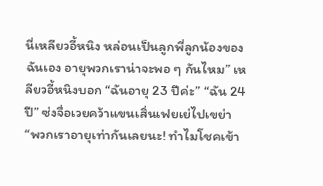นี่เหลียวอี้หนิง หล่อนเป็นลูกพี่ลูกน้องของฉันเอง อายุพวกเราน่าจะพอ ๆ กันไหม” เหลียวอี้หนิงบอก “ฉันอายุ 23 ปีค่ะ” “ฉัน 24 ปี” ซ่งจื่อเวยคว้าแขนเสิ่นเฟยเย่ไปเขย่า “พวกเราอายุเท่ากันเลยนะ! ทำไมโชคเข้า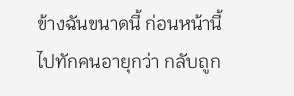ข้างฉันขนาดนี้ ก่อนหน้านี้ไปทักคนอายุกว่า กลับถูก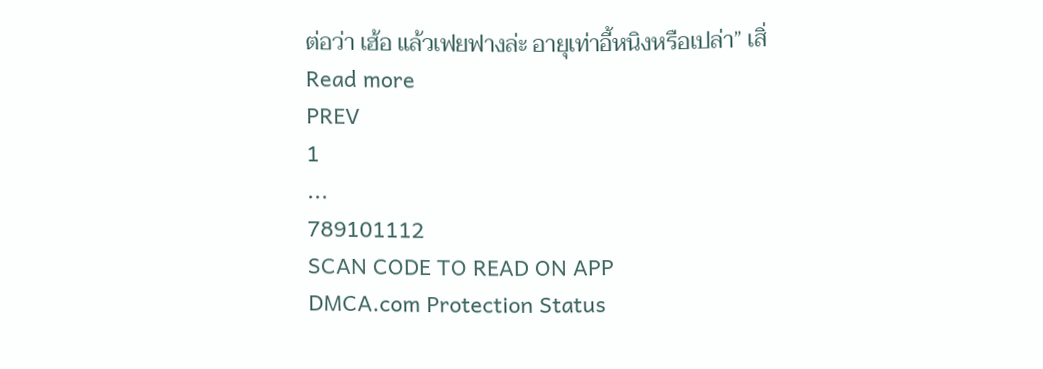ต่อว่า เฮ้อ แล้วเฟยฟางล่ะ อายุเท่าอี้หนิงหรือเปล่า” เสิ่
Read more
PREV
1
...
789101112
SCAN CODE TO READ ON APP
DMCA.com Protection Status